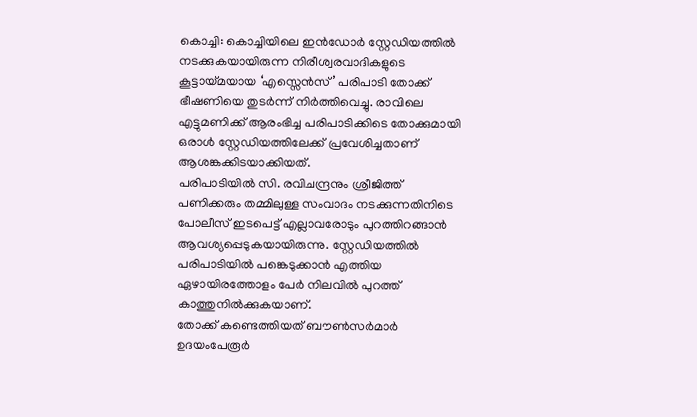കൊച്ചി: കൊച്ചിയിലെ ഇൻഡോർ സ്റ്റേഡിയത്തിൽ നടക്കുകയായിരുന്ന നിരീശ്വരവാദികളുടെ കൂട്ടായ്മയായ ‘എസ്സെൻസ്’ പരിപാടി തോക്ക് ഭീഷണിയെ തുടർന്ന് നിർത്തിവെച്ചു. രാവിലെ എട്ടുമണിക്ക് ആരംഭിച്ച പരിപാടിക്കിടെ തോക്കുമായി ഒരാൾ സ്റ്റേഡിയത്തിലേക്ക് പ്രവേശിച്ചതാണ് ആശങ്കക്കിടയാക്കിയത്.
പരിപാടിയിൽ സി. രവിചന്ദ്രനും ശ്രീജിത്ത് പണിക്കരും തമ്മിലുള്ള സംവാദം നടക്കുന്നതിനിടെ പോലീസ് ഇടപെട്ട് എല്ലാവരോടും പുറത്തിറങ്ങാൻ ആവശ്യപ്പെടുകയായിരുന്നു. സ്റ്റേഡിയത്തിൽ പരിപാടിയിൽ പങ്കെടുക്കാൻ എത്തിയ ഏഴായിരത്തോളം പേർ നിലവിൽ പുറത്ത് കാത്തുനിൽക്കുകയാണ്.
തോക്ക് കണ്ടെത്തിയത് ബൗൺസർമാർ
ഉദയംപേരൂർ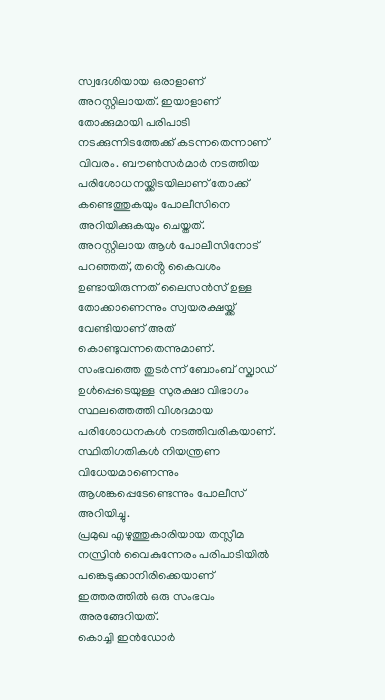സ്വദേശിയായ ഒരാളാണ് അറസ്റ്റിലായത്. ഇയാളാണ് തോക്കുമായി പരിപാടി നടക്കുന്നിടത്തേക്ക് കടന്നതെന്നാണ് വിവരം. ബൗൺസർമാർ നടത്തിയ പരിശോധനയ്ക്കിടയിലാണ് തോക്ക് കണ്ടെത്തുകയും പോലീസിനെ അറിയിക്കുകയും ചെയ്തത്.
അറസ്റ്റിലായ ആൾ പോലീസിനോട് പറഞ്ഞത്, തൻ്റെ കൈവശം ഉണ്ടായിരുന്നത് ലൈസൻസ് ഉള്ള തോക്കാണെന്നും സ്വയരക്ഷയ്ക്ക് വേണ്ടിയാണ് അത് കൊണ്ടുവന്നതെന്നുമാണ്.
സംഭവത്തെ തുടർന്ന് ബോംബ് സ്ക്വാഡ് ഉൾപ്പെടെയുള്ള സുരക്ഷാ വിഭാഗം സ്ഥലത്തെത്തി വിശദമായ പരിശോധനകൾ നടത്തിവരികയാണ്. സ്ഥിതിഗതികൾ നിയന്ത്രണ വിധേയമാണെന്നും ആശങ്കപ്പെടേണ്ടെന്നും പോലീസ് അറിയിച്ചു.
പ്രമുഖ എഴുത്തുകാരിയായ തസ്ലീമ നസ്രിൻ വൈകുന്നേരം പരിപാടിയിൽ പങ്കെടുക്കാനിരിക്കെയാണ് ഇത്തരത്തിൽ ഒരു സംഭവം അരങ്ങേറിയത്.
കൊച്ചി ഇൻഡോർ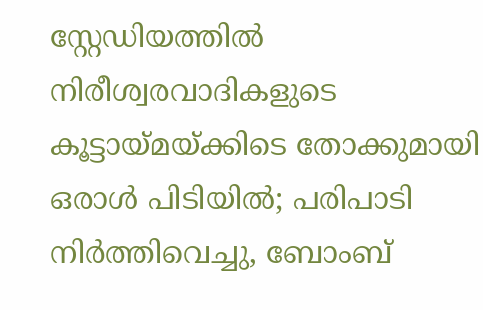സ്റ്റേഡിയത്തിൽ നിരീശ്വരവാദികളുടെ കൂട്ടായ്മയ്ക്കിടെ തോക്കുമായി ഒരാൾ പിടിയിൽ; പരിപാടി നിർത്തിവെച്ചു, ബോംബ്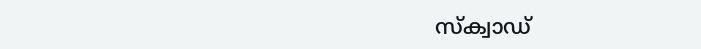സ്ക്വാഡ്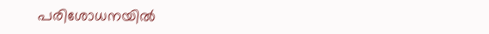പരിശോധനയിൽ